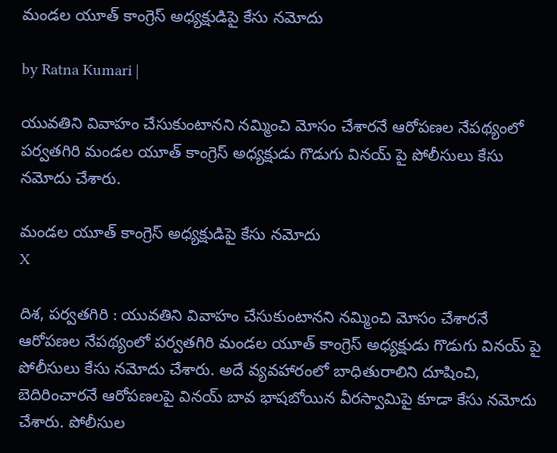మండల యూత్ కాంగ్రెస్ అధ్యక్షుడిపై కేసు నమోదు

by Ratna Kumari |

యువతిని వివాహం చేసుకుంటానని నమ్మించి మోసం చేశారనే ఆరోపణల నేపథ్యంలో పర్వతగిరి మండల యూత్ కాంగ్రెస్ అధ్యక్షుడు గొడుగు వినయ్ పై పోలీసులు కేసు నమోదు చేశారు.

మండల యూత్ కాంగ్రెస్ అధ్యక్షుడిపై కేసు నమోదు
X

దిశ, పర్వతగిరి : యువతిని వివాహం చేసుకుంటానని నమ్మించి మోసం చేశారనే ఆరోపణల నేపథ్యంలో పర్వతగిరి మండల యూత్ కాంగ్రెస్ అధ్యక్షుడు గొడుగు వినయ్ పై పోలీసులు కేసు నమోదు చేశారు. అదే వ్యవహారంలో బాధితురాలిని దూషించి, బెదిరించారనే ఆరోపణలపై వినయ్ బావ భాషబోయిన వీరస్వామిపై కూడా కేసు నమోదు చేశారు. పోలీసుల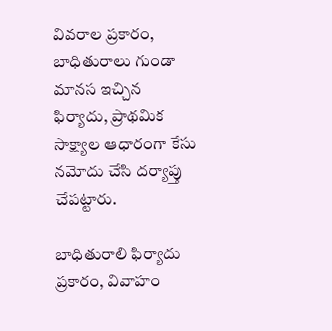వివరాల ప్రకారం, బాధితురాలు గుండా మానస ఇచ్చిన ఫిర్యాదు, ప్రాథమిక సాక్ష్యాల ఆధారంగా కేసు నమోదు చేసి దర్యాప్తు చేపట్టారు.

బాధితురాలి ఫిర్యాదు ప్రకారం, వివాహం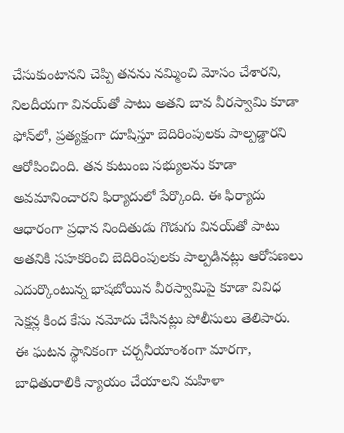చేసుకుంటానని చెప్పి తనను నమ్మించి మోసం చేశారని, నిలదీయగా వినయ్‌తో పాటు అతని బావ వీరస్వామి కూడా ఫోన్‌లో, ప్రత్యక్షంగా దూషిస్తూ బెదిరింపులకు పాల్పడ్డారని ఆరోపించింది. తన కుటుంబ సభ్యులను కూడా అవమానించారని ఫిర్యాదులో పేర్కొంది. ఈ ఫిర్యాదు ఆధారంగా ప్రధాన నిందితుడు గొడుగు వినయ్‌తో పాటు అతనికి సహకరించి బెదిరింపులకు పాల్పడినట్లు ఆరోపణలు ఎదుర్కొంటున్న భాషబోయిన వీరస్వామిపై కూడా వివిధ సెక్షన్ల కింద కేసు నమోదు చేసినట్లు పోలీసులు తెలిపారు. ఈ ఘటన స్థానికంగా చర్చనీయాంశంగా మారగా, బాధితురాలికి న్యాయం చేయాలని మహిళా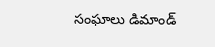సంఘాలు డిమాండ్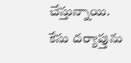చేస్తున్నాయి. కేసు దర్యాప్తును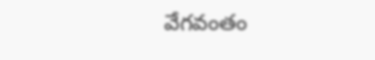వేగవంతం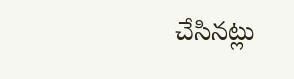చేసినట్లు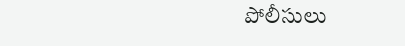పోలీసులు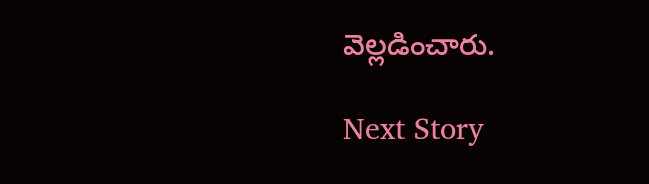వెల్లడించారు.

Next Story